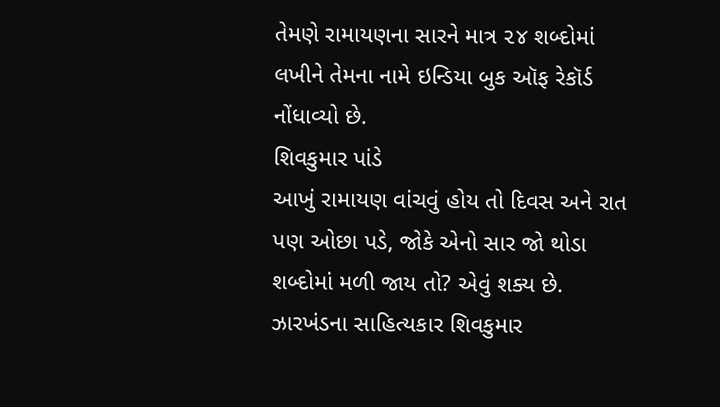તેમણે રામાયણના સારને માત્ર ૨૪ શબ્દોમાં લખીને તેમના નામે ઇન્ડિયા બુક ઑફ રેકૉર્ડ નોંધાવ્યો છે.
શિવકુમાર પાંડે
આખું રામાયણ વાંચવું હોય તો દિવસ અને રાત પણ ઓછા પડે, જોકે એનો સાર જો થોડા શબ્દોમાં મળી જાય તો? એવું શક્ય છે. ઝારખંડના સાહિત્યકાર શિવકુમાર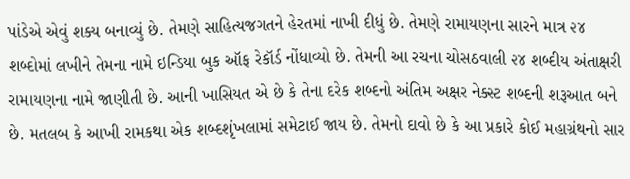પાંડેએ એવું શક્ય બનાવ્યું છે. તેમણે સાહિત્યજગતને હેરતમાં નાખી દીધું છે. તેમણે રામાયણના સારને માત્ર ૨૪ શબ્દોમાં લખીને તેમના નામે ઇન્ડિયા બુક ઑફ રેકૉર્ડ નોંધાવ્યો છે. તેમની આ રચના ચોસઠવાલી ૨૪ શબ્દીય અંતાક્ષરી રામાયણના નામે જાણીતી છે. આની ખાસિયત એ છે કે તેના દરેક શબ્દનો અંતિમ અક્ષર નેક્સ્ટ શબ્દની શરૂઆત બને છે. મતલબ કે આખી રામકથા એક શબ્દશૃંખલામાં સમેટાઈ જાય છે. તેમનો દાવો છે કે આ પ્રકારે કોઈ મહાગ્રંથનો સાર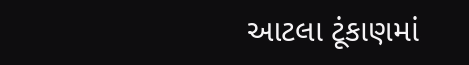આટલા ટૂંકાણમાં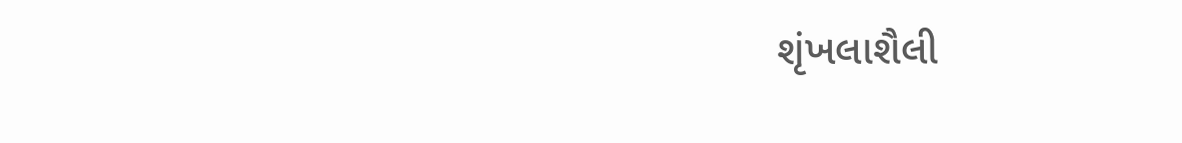શૃંખલાશૈલી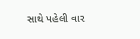સાથે પહેલી વાર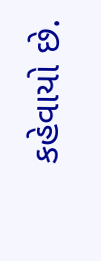કહેવાયો છે.